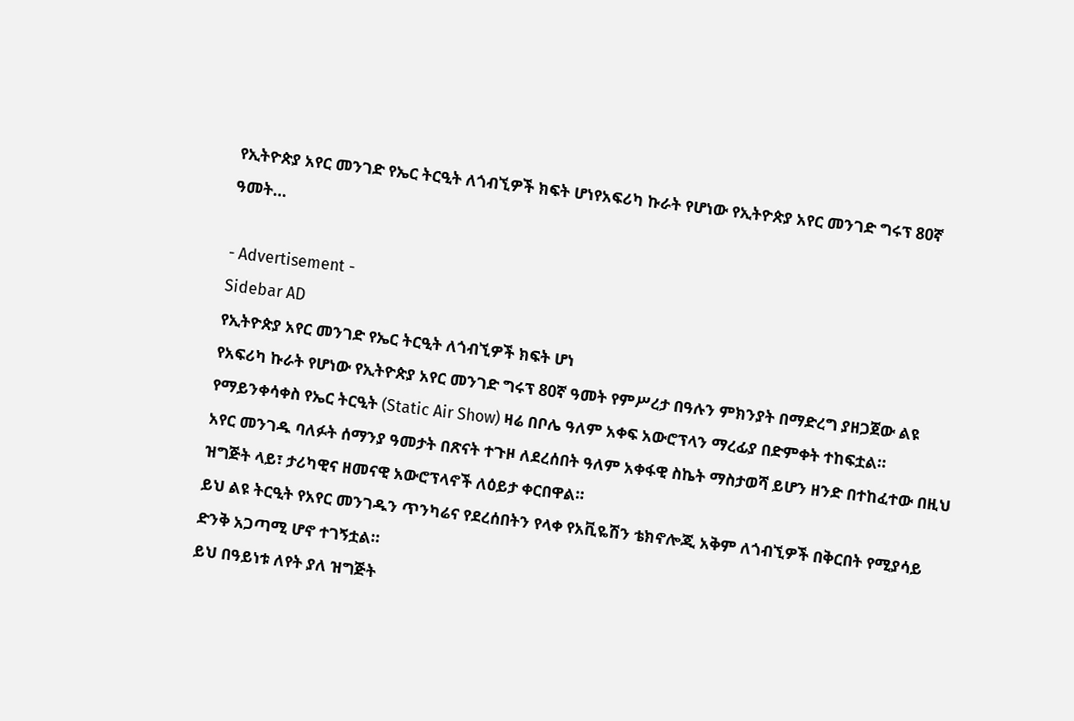የኢትዮጵያ አየር መንገድ የኤር ትርዒት ለጎብኚዎች ክፍት ሆነየአፍሪካ ኩራት የሆነው የኢትዮጵያ አየር መንገድ ግሩፕ 80ኛ ዓመት…

- Advertisement -
Sidebar AD
የኢትዮጵያ አየር መንገድ የኤር ትርዒት ለጎብኚዎች ክፍት ሆነ
የአፍሪካ ኩራት የሆነው የኢትዮጵያ አየር መንገድ ግሩፕ 80ኛ ዓመት የምሥረታ በዓሉን ምክንያት በማድረግ ያዘጋጀው ልዩ የማይንቀሳቀስ የኤር ትርዒት (Static Air Show) ዛሬ በቦሌ ዓለም አቀፍ አውሮፕላን ማረፊያ በድምቀት ተከፍቷል።
አየር መንገዱ ባለፉት ሰማንያ ዓመታት በጽናት ተጉዞ ለደረሰበት ዓለም አቀፋዊ ስኬት ማስታወሻ ይሆን ዘንድ በተከፈተው በዚህ ዝግጅት ላይ፣ ታሪካዊና ዘመናዊ አውሮፕላኖች ለዕይታ ቀርበዋል።
ይህ ልዩ ትርዒት የአየር መንገዱን ጥንካሬና የደረሰበትን የላቀ የአቪዬሽን ቴክኖሎጂ አቅም ለጎብኚዎች በቅርበት የሚያሳይ ድንቅ አጋጣሚ ሆኖ ተገኝቷል።
ይህ በዓይነቱ ለየት ያለ ዝግጅት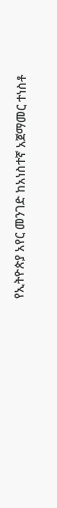የኢትዮጵያ አየር መንገድ ከአነስተኛ አጀማመር ተነስቶ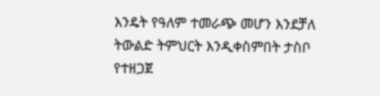እንዴት የዓለም ተመራጭ መሆን እንደቻለ ትውልድ ትምህርት እንዲቀስምበት ታስቦ የተዘጋጀ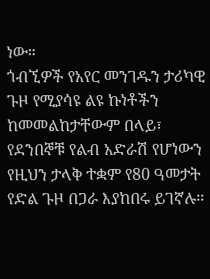ነው።
ጎብኚዎች የአየር መንገዱን ታሪካዊ ጉዞ የሚያሳዩ ልዩ ኩነቶችን ከመመልከታቸውም በላይ፣ የደንበኞቹ የልብ አድራሽ የሆነውን የዚህን ታላቅ ተቋም የ80 ዓመታት የድል ጉዞ በጋራ እያከበሩ ይገኛሉ።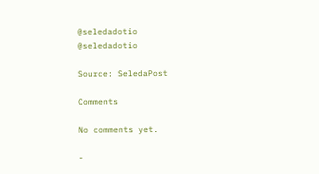@seledadotio
@seledadotio

Source: SeledaPost

Comments

No comments yet.

-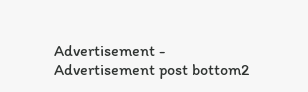Advertisement -
Advertisement post bottom2